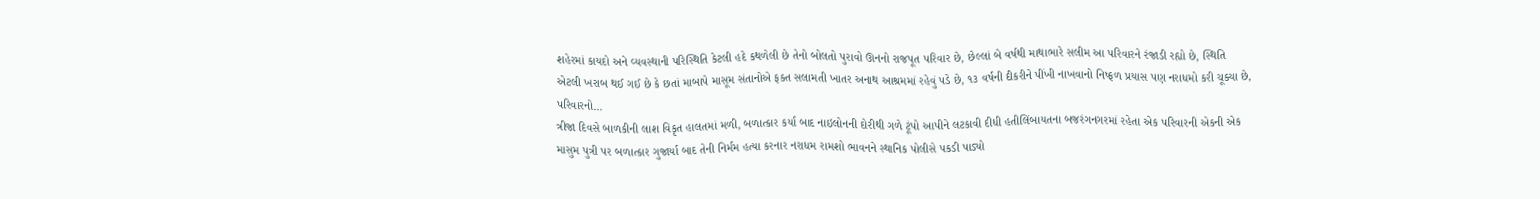શહેરમાં કાયદો અને વ્યવસ્થાની પરિસ્થિતિ કેટલી હદે કથળેલી છે તેનો બોલતો પુરાવો ઊનનો રાજપૂત પરિવાર છે, છેલ્લાં બે વર્ષથી માથાભારે સલીમ આ પરિવારને રંજાડી રહ્યો છે, સ્થિતિ એટલી ખરાબ થઈ ગઈ છે કે છતાં માબાપે માસૂમ સંતાનોએ ફક્ત સલામતી ખાતર અનાથ આશ્રમમાં રહેવું પડે છે, ૧૩ વર્ષની દીકરીને પીંખી નાખવાનો નિષ્ફળ પ્રયાસ પણ નરાધમો કરી ચૂક્યા છે, પરિવારનો...
ત્રીજા દિવસે બાળકીની લાશ વિકૃત હાલતમાં મળી, બળાત્કાર કર્યા બાદ નાઇલોનની દોરીથી ગળે ટૂંપો આપીને લટકાવી દીધી હતીલિંબાયતના બજરંગનગરમાં રહેતા એક પરિવારની એકની એક માસુમ પુત્રી પર બળાત્કાર ગુજાર્યા બાદ તેની નિર્મમ હત્યા કરનાર નરાધમ રામશો ભાવનને સ્થાનિક પોલીસે પકડી પાડ્યો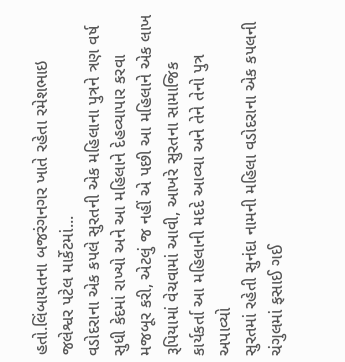હતો.લિંબાયતના બજરંગનગર ખાતે રહેતા રમેશભાઇ જલેશ્વર પટેલ માર્કેટમાં...
વડોદરાના એક કપલે સુરતની એક મહિલાના પુત્રને ત્રણ વર્ષ સુધી કેદમાં રાખ્યો અને આ મહિલાને દેહવ્યાપાર કરવા મજબૂર કરી, એટલું જ નહીં એ પછી આ મહિલાને એક લાખ રૂપિયામાં વેચવામાં આવી, આખરે સુરતના સામાજિક કાર્યકર્તા આ મહિલાની મદદે આવ્યા અને તેને તેનો પુત્ર અપાવ્યો
સુરતમાં રહેતી સુનંદા નામની મહિલા વડોદરાના એક કપલની ચંગુલમાં ફસાઈ ગઈ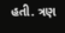હતી. ત્રણ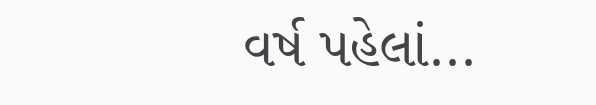વર્ષ પહેલાં...